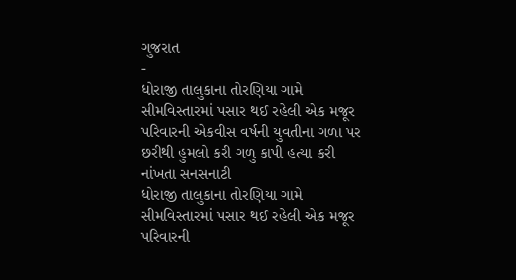ગુજરાત
-
ધોરાજી તાલુકાના તોરણિયા ગામે સીમવિસ્તારમાં પસાર થઈ રહેલી એક મજૂર પરિવારની એકવીસ વર્ષની યુવતીના ગળા પર છરીથી હુમલો કરી ગળુ કાપી હત્યા કરી નાંખતા સનસનાટી
ધોરાજી તાલુકાના તોરણિયા ગામે સીમવિસ્તારમાં પસાર થઈ રહેલી એક મજૂર પરિવારની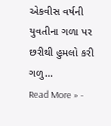એકવીસ વર્ષની યુવતીના ગળા પર છરીથી હુમલો કરી ગળુ…
Read More » -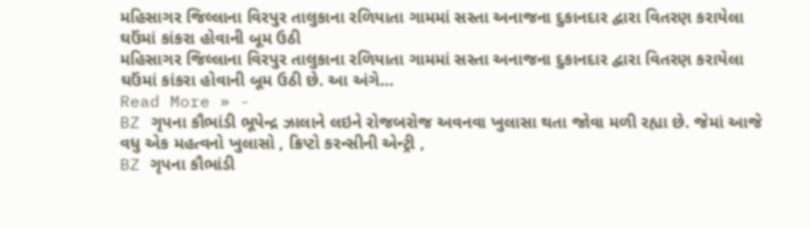મહિસાગર જિલ્લાના વિરપુર તાલુકાના રળિયાતા ગામમાં સસ્તા અનાજના દુકાનદાર દ્વારા વિતરણ કરાયેલા ઘઉંમાં કાંકરા હોવાની બૂમ ઉઠી
મહિસાગર જિલ્લાના વિરપુર તાલુકાના રળિયાતા ગામમાં સસ્તા અનાજના દુકાનદાર દ્વારા વિતરણ કરાયેલા ઘઉંમાં કાંકરા હોવાની બૂમ ઉઠી છે. આ અંગે…
Read More » -
BZ ગૃપના કૌભાંડી ભૂપેન્દ્ર ઝાલાને લઇને રોજબરોજ અવનવા ખુલાસા થતા જોવા મળી રહ્યા છે. જેમાં આજે વધુ એક મહત્વનો ખુલાસો , ક્રિપ્ટો કરન્સીની એન્ટ્રી ,
BZ ગૃપના કૌભાંડી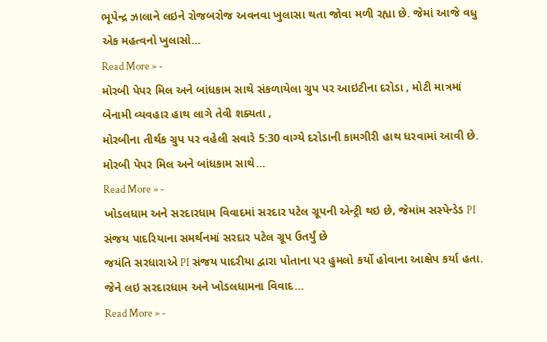ભૂપેન્દ્ર ઝાલાને લઇને રોજબરોજ અવનવા ખુલાસા થતા જોવા મળી રહ્યા છે. જેમાં આજે વધુ એક મહત્વનો ખુલાસો…
Read More » -
મોરબી પેપર મિલ અને બાંધકામ સાથે સંકળાયેલા ગ્રુપ પર આઇટીના દરોડા , મોટી માત્રમાં બેનામી વ્યવહાર હાથ લાગે તેવી શક્યતા ,
મોરબીના તીર્થક ગ્રુપ પર વહેલી સવારે 5:30 વાગ્યે દરોડાની કામગીરી હાથ ધરવામાં આવી છે. મોરબી પેપર મિલ અને બાંધકામ સાથે…
Read More » -
ખોડલધામ અને સરદારધામ વિવાદમાં સરદાર પટેલ ગ્રૂપની એન્ટ્રી થઇ છે, જેમાંમ સસ્પેન્ડેડ PI સંજય પાદરિયાના સમર્થનમાં સરદાર પટેલ ગ્રૂપ ઉતર્યું છે
જયંતિ સરધારાએ PI સંજય પાદરીયા દ્વારા પોતાના પર હુમલો કર્યો હોવાના આક્ષેપ કર્યા હતા. જેને લઇ સરદારધામ અને ખોડલધામના વિવાદ…
Read More » -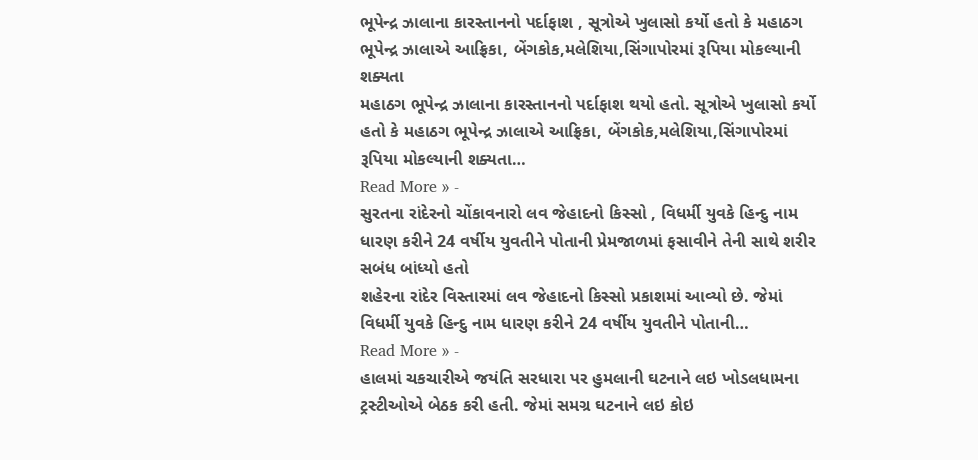ભૂપેન્દ્ર ઝાલાના કારસ્તાનનો પર્દાફાશ , સૂત્રોએ ખુલાસો કર્યો હતો કે મહાઠગ ભૂપેન્દ્ર ઝાલાએ આફ્રિકા, બેંગકોક,મલેશિયા,સિંગાપોરમાં રૂપિયા મોકલ્યાની શક્યતા
મહાઠગ ભૂપેન્દ્ર ઝાલાના કારસ્તાનનો પર્દાફાશ થયો હતો. સૂત્રોએ ખુલાસો કર્યો હતો કે મહાઠગ ભૂપેન્દ્ર ઝાલાએ આફ્રિકા, બેંગકોક,મલેશિયા,સિંગાપોરમાં રૂપિયા મોકલ્યાની શક્યતા…
Read More » -
સુરતના રાંદેરનો ચોંકાવનારો લવ જેહાદનો કિસ્સો , વિધર્મી યુવકે હિન્દુ નામ ધારણ કરીને 24 વર્ષીય યુવતીને પોતાની પ્રેમજાળમાં ફસાવીને તેની સાથે શરીર સબંધ બાંધ્યો હતો
શહેરના રાંદેર વિસ્તારમાં લવ જેહાદનો કિસ્સો પ્રકાશમાં આવ્યો છે. જેમાં વિધર્મી યુવકે હિન્દુ નામ ધારણ કરીને 24 વર્ષીય યુવતીને પોતાની…
Read More » -
હાલમાં ચકચારીએ જયંતિ સરધારા પર હુમલાની ઘટનાને લઇ ખોડલધામના ટ્રસ્ટીઓએ બેઠક કરી હતી. જેમાં સમગ્ર ઘટનાને લઇ કોઇ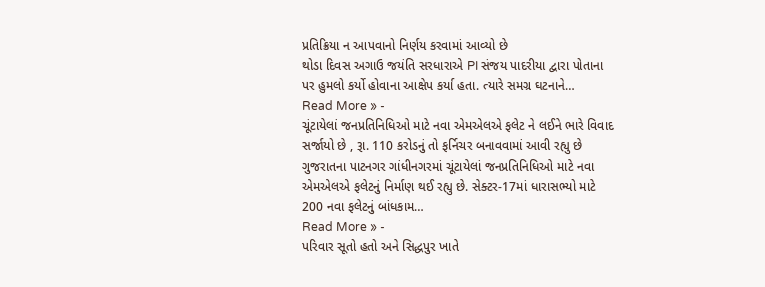પ્રતિક્રિયા ન આપવાનો નિર્ણય કરવામાં આવ્યો છે
થોડા દિવસ અગાઉ જયંતિ સરધારાએ PI સંજય પાદરીયા દ્વારા પોતાના પર હુમલો કર્યો હોવાના આક્ષેપ કર્યા હતા. ત્યારે સમગ્ર ઘટનાને…
Read More » -
ચૂંટાયેલાં જનપ્રતિનિધિઓ માટે નવા એમએલએ ફલેટ ને લઈને ભારે વિવાદ સર્જાયો છે , રૂા. 110 કરોડનું તો ફર્નિચર બનાવવામાં આવી રહ્યુ છે
ગુજરાતના પાટનગર ગાંધીનગરમાં ચૂંટાયેલાં જનપ્રતિનિધિઓ માટે નવા એમએલએ ફલેટનું નિર્માણ થઈ રહ્યુ છે. સેક્ટર-17માં ધારાસભ્યો માટે 200 નવા ફલેટનું બાંધકામ…
Read More » -
પરિવાર સૂતો હતો અને સિદ્ધપુર ખાતે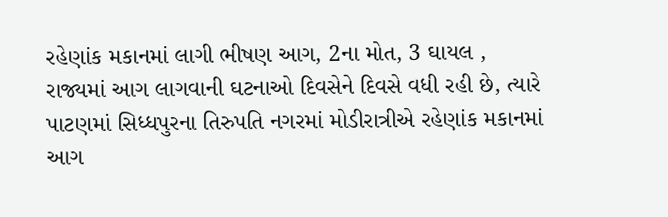રહેણાંક મકાનમાં લાગી ભીષણ આગ, 2ના મોત, 3 ઘાયલ ,
રાજ્યમાં આગ લાગવાની ઘટનાઓ દિવસેને દિવસે વધી રહી છે, ત્યારે પાટણમાં સિધ્ધપુરના તિરુપતિ નગરમાં મોડીરાત્રીએ રહેણાંક મકાનમાં આગ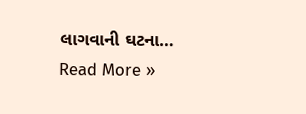લાગવાની ઘટના…
Read More »